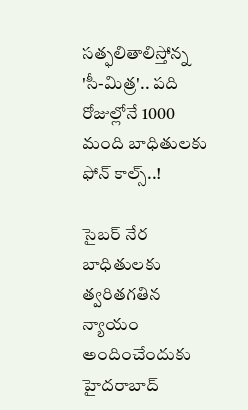సత్ఫలితాలిస్తోన్న 'సీ-మిత్ర'.. పది రోజుల్లోనే 1000 మంది బాధితులకు ఫోన్ కాల్స్..!

సైబర్ నేర బాధితులకు త్వరితగతిన న్యాయం అందించేందుకు హైదరాబాద్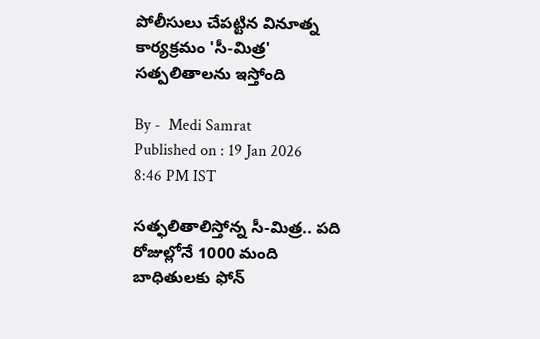పోలీసులు చేపట్టిన వినూత్న కార్యక్రమం 'సీ-మిత్ర' సత్పలితాలను ఇస్తోంది

By -  Medi Samrat
Published on : 19 Jan 2026 8:46 PM IST

సత్ఫలితాలిస్తోన్న సీ-మిత్ర.. పది రోజుల్లోనే 1000 మంది బాధితులకు ఫోన్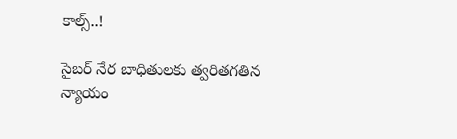కాల్స్..!

సైబర్ నేర బాధితులకు త్వరితగతిన న్యాయం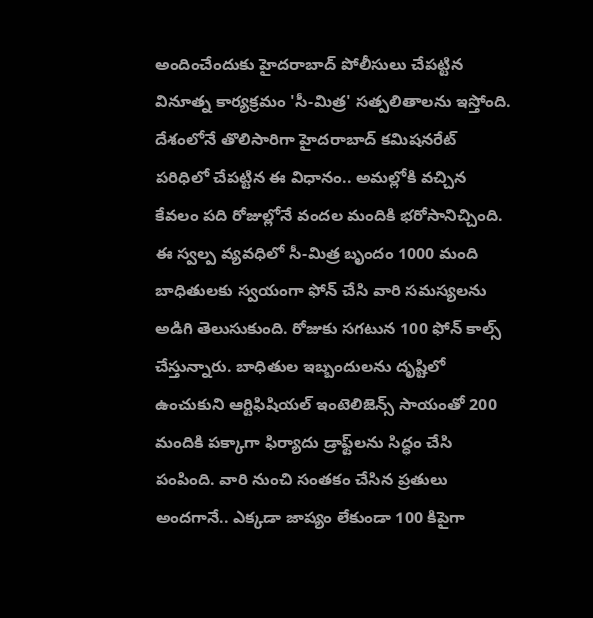అందించేందుకు హైదరాబాద్ పోలీసులు చేపట్టిన వినూత్న కార్యక్రమం 'సీ-మిత్ర' సత్పలితాలను ఇస్తోంది. దేశంలోనే తొలిసారిగా హైదరాబాద్ కమిషనరేట్ పరిధిలో చేపట్టిన ఈ విధానం.. అమల్లోకి వచ్చిన కేవలం పది రోజుల్లోనే వందల మందికి భరోసానిచ్చింది. ఈ స్వల్ప వ్యవధిలో సీ-మిత్ర బృందం 1000 మంది బాధితులకు స్వయంగా ఫోన్ చేసి వారి సమస్యలను అడిగి తెలుసుకుంది. రోజుకు సగటున 100 ఫోన్ కాల్స్ చేస్తున్నారు. బాధితుల ఇబ్బందులను దృష్టిలో ఉంచుకుని ఆర్టిఫిషియల్ ఇంటెలిజెన్స్ సాయంతో 200 మందికి పక్కాగా ఫిర్యాదు డ్రాఫ్ట్‌లను సిద్ధం చేసి పంపింది. వారి నుంచి సంతకం చేసిన ప్రతులు అందగానే.. ఎక్కడా జాప్యం లేకుండా 100 కిపైగా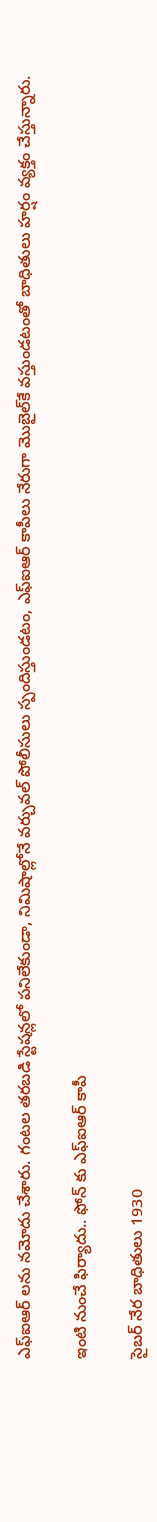ఎఫ్ఐఆర్ లను నమోదు చేశారు. గంటల తరబడి స్టేషన్లలో పనిలేకుండా, నిమిషాల్లోనే వర్చువల్ పోలీసులు స్పందిస్తుండటం, ఎఫ్ఐఆర్ కాపీలు నేరుగా మొబైల్‌కే వస్తుండటంతో బాధితులు హర్షం వ్యక్తం చేస్తున్నారు.

ఇంటి నుంచే ఫిర్యాదు.. ఫోన్ కు ఎఫ్ఐఆర్ కాపీ

సైబర్ నేర బాధితులు 1930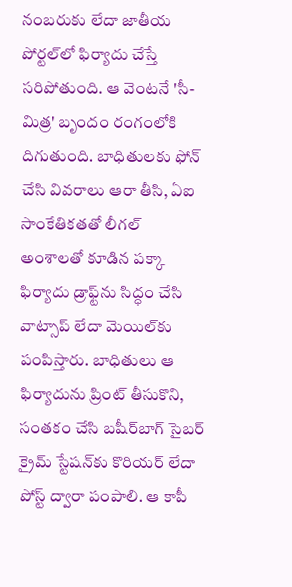నంబరుకు లేదా జాతీయ పోర్టల్‌లో ఫిర్యాదు చేస్తే సరిపోతుంది. ఆ వెంటనే 'సీ-మిత్ర' బృందం రంగంలోకి దిగుతుంది. బాధితులకు ఫోన్ చేసి వివరాలు ఆరా తీసి, ఏఐ సాంకేతికతతో లీగల్ అంశాలతో కూడిన పక్కా ఫిర్యాదు డ్రాఫ్ట్‌ను సిద్ధం చేసి వాట్సాప్ లేదా మెయిల్‌కు పంపిస్తారు. బాధితులు ఆ ఫిర్యాదును ప్రింట్ తీసుకొని, సంతకం చేసి బషీర్‌బాగ్ సైబర్ క్రైమ్ స్టేషన్‌కు కొరియర్ లేదా పోస్ట్ ద్వారా పంపాలి. ఆ కాపీ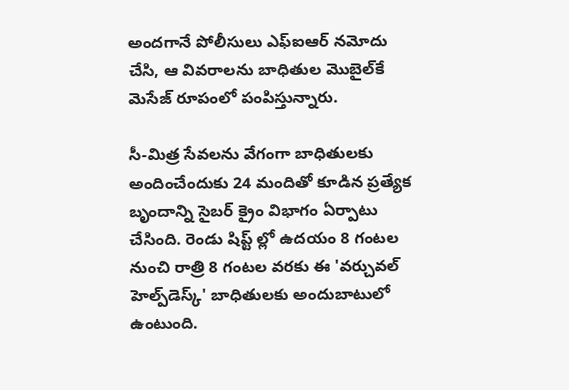అందగానే పోలీసులు ఎఫ్ఐఆర్ నమోదు చేసి, ఆ వివరాలను బాధితుల మొబైల్‌కే మెసేజ్ రూపంలో పంపిస్తున్నారు.

సీ-మిత్ర సేవలను వేగంగా బాధితులకు అందించేందుకు 24 మందితో కూడిన ప్రత్యేక బృందాన్ని సైబర్ క్రైం విభాగం ఏర్పాటు చేసింది. రెండు షిప్ట్ ల్లో ఉదయం 8 గంటల నుంచి రాత్రి 8 గంటల వరకు ఈ 'వర్చువల్ హెల్ప్‌డెస్క్' బాధితులకు అందుబాటులో ఉంటుంది.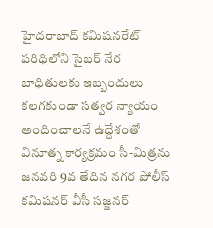హైదరాబాద్ కమిషనరేట్ పరిధిలోని సైబర్ నేర బాధితులకు ఇబ్బందులు కలగకుండా సత్వర న్యాయం అందించాలనే ఉద్దేశంతో వినూత్న కార్యక్రమం సీ-మిత్రను జనవరి 9వ తేదిన నగర పోలీస్ కమిషనర్ వీసీ సజ్జనర్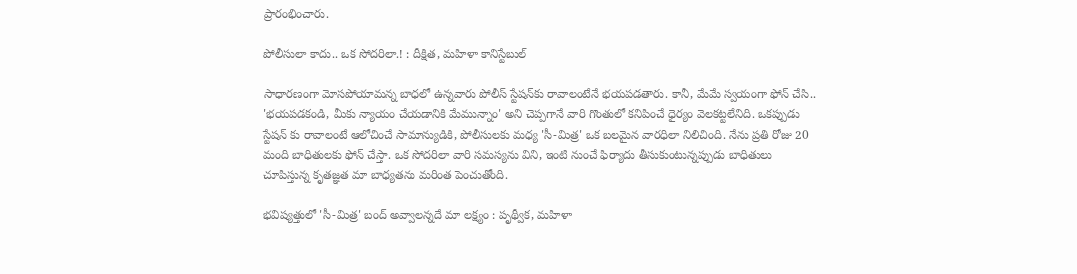ప్రారంభించారు.

పోలీసులా కాదు.. ఒక సోదరిలా.! : దీక్షిత, మహిళా కానిస్టేబుల్

సాధారణంగా మోసపోయామన్న బాధలో ఉన్నవారు పోలీస్ స్టేషన్‌కు రావాలంటేనే భయపడతారు. కానీ, మేమే స్వయంగా ఫోన్ చేసి.. 'భయపడకండి, మీకు న్యాయం చేయడానికి మేమున్నాం' అని చెప్పగానే వారి గొంతులో కనిపించే ధైర్యం వెలకట్టలేనిది. ఒకప్పుడు స్టేషన్ కు రావాలంటే ఆలోచించే సామాన్యుడికి, పోలీసులకు మధ్య 'సీ-మిత్ర' ఒక బలమైన వారధిలా నిలిచింది. నేను ప్రతి రోజు 20 మంది బాధితులకు ఫోన్ చేస్తా. ఒక సోదరిలా వారి సమస్యను విని, ఇంటి నుంచే ఫిర్యాదు తీసుకుంటున్నప్పుడు బాధితులు చూపిస్తున్న కృతజ్ఞత మా బాధ్యతను మరింత పెంచుతోంది.

భవిష్యత్తులో 'సీ-మిత్ర' బంద్ అవ్వాలన్నదే మా లక్ష్యం : పృథ్వీక, మహిళా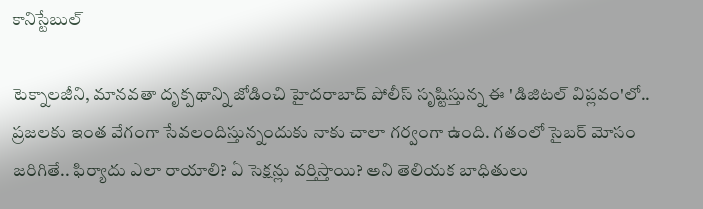కానిస్టేబుల్

టెక్నాలజీని, మానవతా దృక్పథాన్ని జోడించి హైదరాబాద్ పోలీస్ సృష్టిస్తున్న ఈ 'డిజిటల్ విప్లవం'లో.. ప్రజలకు ఇంత వేగంగా సేవలందిస్తున్నందుకు నాకు చాలా గర్వంగా ఉంది. గతంలో సైబర్ మోసం జరిగితే.. ఫిర్యాదు ఎలా రాయాలి? ఏ సెక్షన్లు వర్తిస్తాయి? అని తెలియక బాధితులు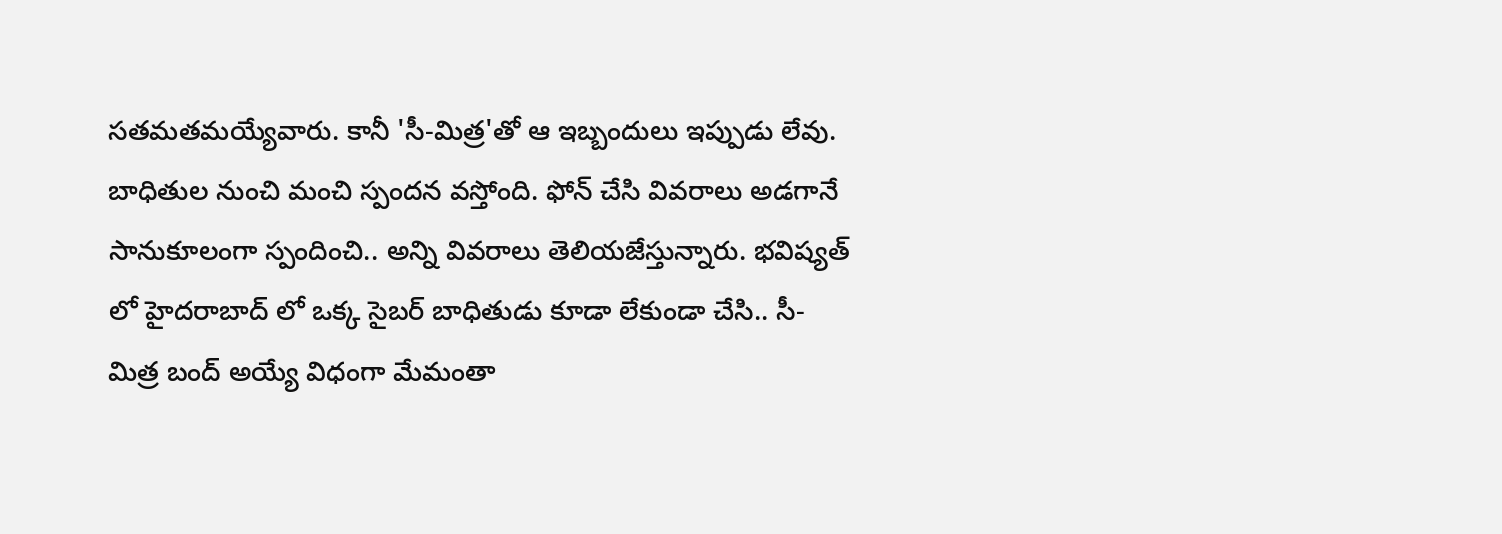సతమతమయ్యేవారు. కానీ 'సీ-మిత్ర'తో ఆ ఇబ్బందులు ఇప్పుడు లేవు. బాధితుల నుంచి మంచి స్పందన వస్తోంది. ఫోన్ చేసి వివరాలు అడగానే సానుకూలంగా స్పందించి.. అన్ని వివరాలు తెలియజేస్తున్నారు. భవిష్యత్ లో హైదరాబాద్ లో ఒక్క సైబర్ బాధితుడు కూడా లేకుండా చేసి.. సీ-మిత్ర బంద్ అయ్యే విధంగా మేమంతా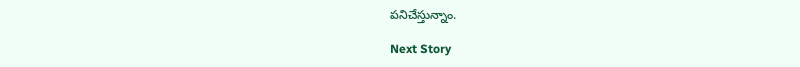పనిచేస్తున్నాం.

Next Story